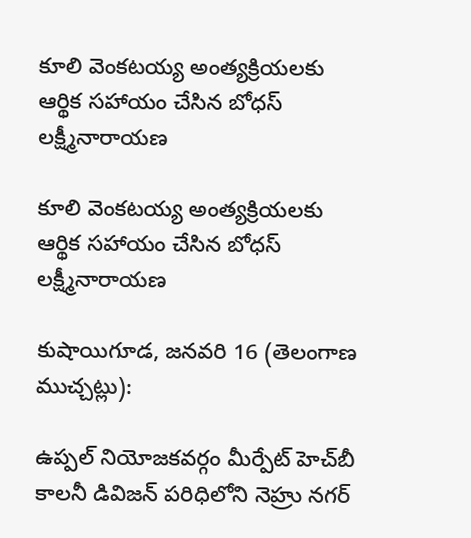కూలి వెంకటయ్య అంత్యక్రియలకు ఆర్థిక సహాయం చేసిన బోధస్ లక్ష్మీనారాయణ

కూలి వెంకటయ్య అంత్యక్రియలకు ఆర్థిక సహాయం చేసిన బోధస్ లక్ష్మీనారాయణ

కుషాయిగూడ, జనవరి 16 (తెలంగాణ ముచ్చట్లు):

ఉప్పల్ నియోజకవర్గం మీర్పేట్ హెచ్‌బీ కాలనీ డివిజన్ పరిధిలోని నెహ్రు నగర్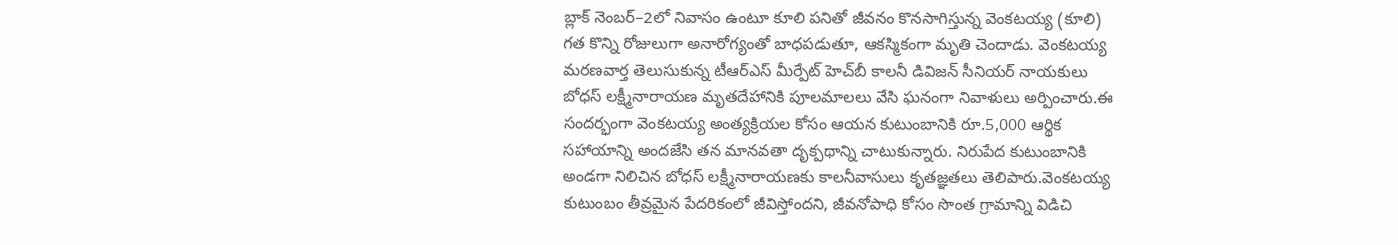బ్లాక్ నెంబర్–2లో నివాసం ఉంటూ కూలి పనితో జీవనం కొనసాగిస్తున్న వెంకటయ్య (కూలి) గత కొన్ని రోజులుగా అనారోగ్యంతో బాధపడుతూ, ఆకస్మికంగా మృతి చెందాడు. వెంకటయ్య మరణవార్త తెలుసుకున్న టీఆర్‌ఎస్ మీర్పేట్ హెచ్‌బీ కాలనీ డివిజన్ సీనియర్ నాయకులు బోధస్ లక్ష్మీనారాయణ మృతదేహానికి పూలమాలలు వేసి ఘనంగా నివాళులు అర్పించారు.ఈ సందర్భంగా వెంకటయ్య అంత్యక్రియల కోసం ఆయన కుటుంబానికి రూ.5,000 ఆర్థిక సహాయాన్ని అందజేసి తన మానవతా దృక్పథాన్ని చాటుకున్నారు. నిరుపేద కుటుంబానికి అండగా నిలిచిన బోధస్ లక్ష్మీనారాయణకు కాలనీవాసులు కృతజ్ఞతలు తెలిపారు.వెంకటయ్య కుటుంబం తీవ్రమైన పేదరికంలో జీవిస్తోందని, జీవనోపాధి కోసం సొంత గ్రామాన్ని విడిచి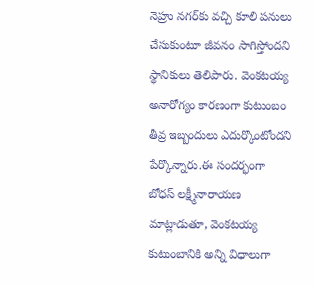నెహ్రు నగర్‌కు వచ్చి కూలి పనులు చేసుకుంటూ జీవనం సాగిస్తోందని స్థానికులు తెలిపారు. వెంకటయ్య అనారోగ్యం కారణంగా కుటుంబం తీవ్ర ఇబ్బందులు ఎదుర్కొంటోందని పేర్కొన్నారు.ఈ సందర్భంగా బోధస్ లక్ష్మీనారాయణ మాట్లాడుతూ, వెంకటయ్య కుటుంబానికి అన్ని విధాలుగా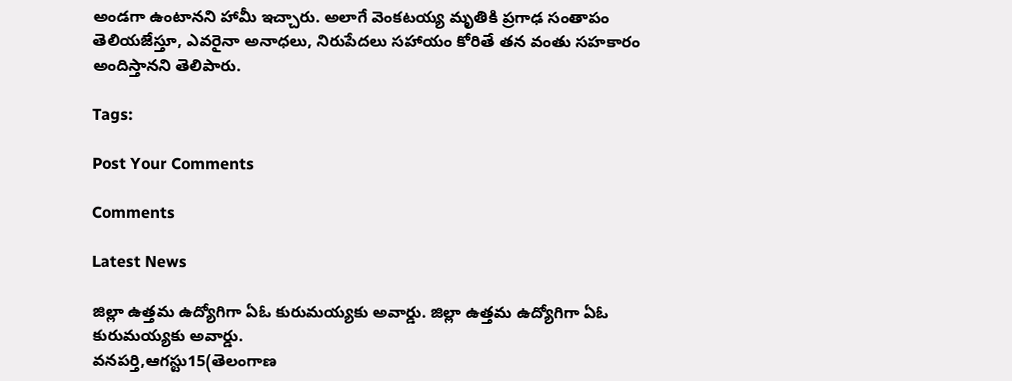అండగా ఉంటానని హామీ ఇచ్చారు. అలాగే వెంకటయ్య మృతికి ప్రగాఢ సంతాపం తెలియజేస్తూ, ఎవరైనా అనాధలు, నిరుపేదలు సహాయం కోరితే తన వంతు సహకారం అందిస్తానని తెలిపారు.

Tags:

Post Your Comments

Comments

Latest News

జిల్లా ఉత్తమ ఉద్యోగిగా ఏఓ కురుమయ్యకు అవార్డు. జిల్లా ఉత్తమ ఉద్యోగిగా ఏఓ కురుమయ్యకు అవార్డు.
వనపర్తి,ఆగస్టు15(తెలంగాణ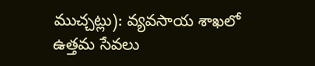ముచ్చట్లు): వ్యవసాయ శాఖలో ఉత్తమ సేవలు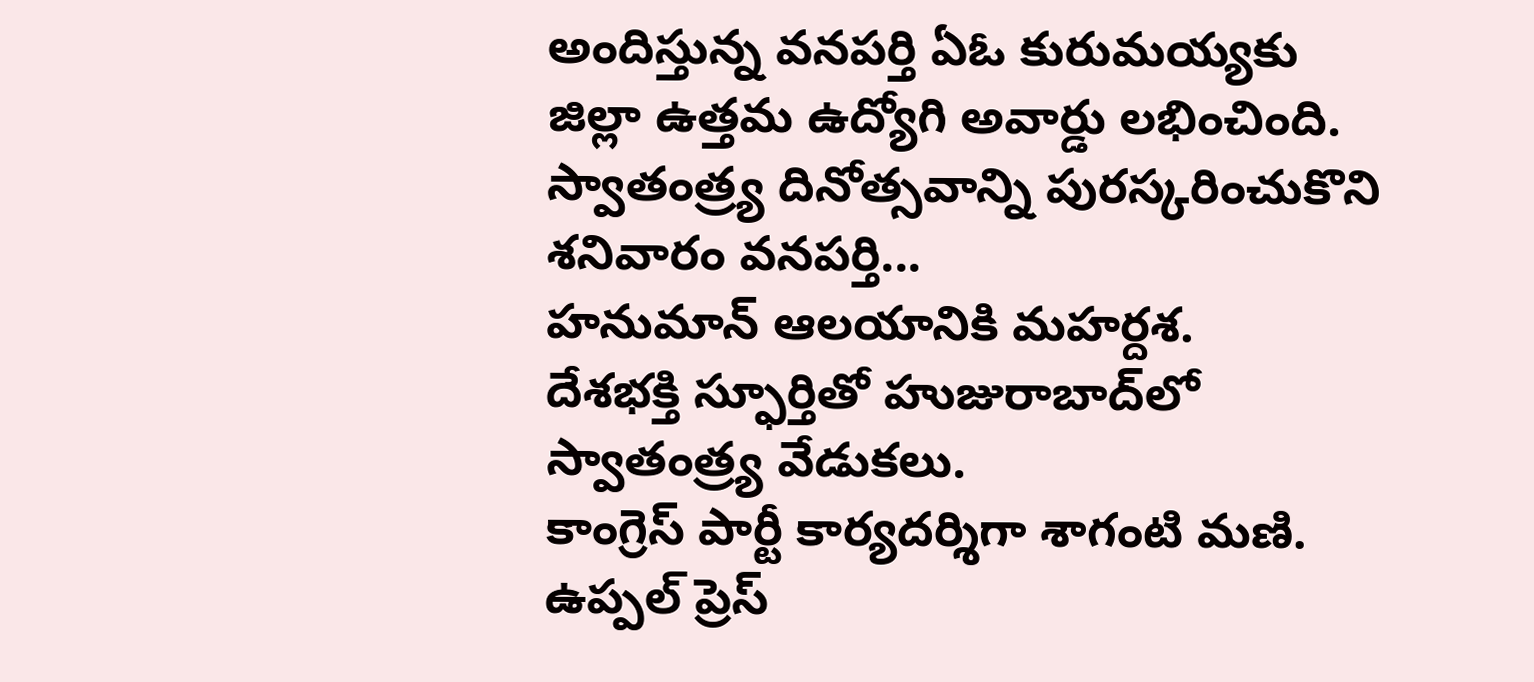అందిస్తున్న వనపర్తి ఏఓ కురుమయ్యకు జిల్లా ఉత్తమ ఉద్యోగి అవార్డు లభించింది. స్వాతంత్ర్య దినోత్సవాన్ని పురస్కరించుకొని శనివారం వనపర్తి...
హనుమాన్ ఆలయానికి మహర్దశ.
దేశభక్తి స్ఫూర్తితో హుజురాబాద్‌లో స్వాతంత్ర్య వేడుకలు.
కాంగ్రెస్ పార్టీ కార్యదర్శిగా శాగంటి మణి.
ఉప్పల్ ప్రెస్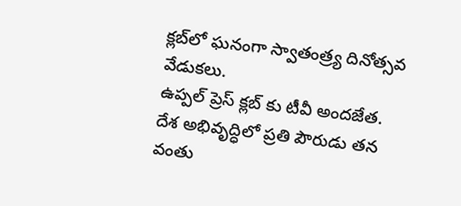క్లబ్‌లో ఘనంగా స్వాతంత్ర్య దినోత్సవ వేడుకలు.
ఉప్పల్ ప్రెస్ క్లబ్‌ కు టీవీ అందజేత.
దేశ అభివృద్ధిలో ప్రతి పౌరుడు తన వంతు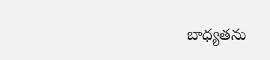బాధ్యతను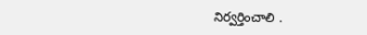నిర్వర్తించాలి .